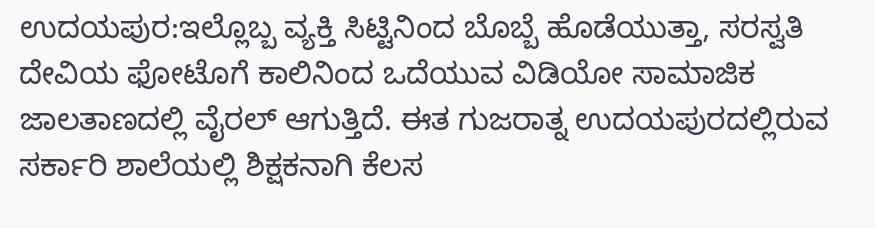ಉದಯಪುರ:ಇಲ್ಲೊಬ್ಬ ವ್ಯಕ್ತಿ ಸಿಟ್ಟಿನಿಂದ ಬೊಬ್ಬೆ ಹೊಡೆಯುತ್ತಾ, ಸರಸ್ವತಿ ದೇವಿಯ ಫೋಟೊಗೆ ಕಾಲಿನಿಂದ ಒದೆಯುವ ವಿಡಿಯೋ ಸಾಮಾಜಿಕ ಜಾಲತಾಣದಲ್ಲಿ ವೈರಲ್ ಆಗುತ್ತಿದೆ. ಈತ ಗುಜರಾತ್ನ ಉದಯಪುರದಲ್ಲಿರುವ ಸರ್ಕಾರಿ ಶಾಲೆಯಲ್ಲಿ ಶಿಕ್ಷಕನಾಗಿ ಕೆಲಸ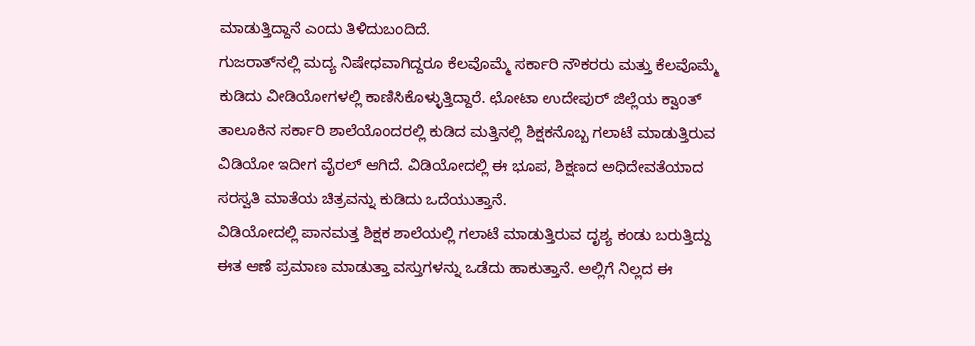ಮಾಡುತ್ತಿದ್ದಾನೆ ಎಂದು ತಿಳಿದುಬಂದಿದೆ.
ಗುಜರಾತ್‌ನಲ್ಲಿ ಮದ್ಯ ನಿಷೇಧವಾಗಿದ್ದರೂ ಕೆಲವೊಮ್ಮೆ ಸರ್ಕಾರಿ ನೌಕರರು ಮತ್ತು ಕೆಲವೊಮ್ಮೆ ಕುಡಿದು ವೀಡಿಯೋಗಳಲ್ಲಿ ಕಾಣಿಸಿಕೊಳ್ಳುತ್ತಿದ್ದಾರೆ. ಛೋಟಾ ಉದೇಪುರ್ ಜಿಲ್ಲೆಯ ಕ್ವಾಂತ್ ತಾಲೂಕಿನ ಸರ್ಕಾರಿ ಶಾಲೆಯೊಂದರಲ್ಲಿ ಕುಡಿದ ಮತ್ತಿನಲ್ಲಿ ಶಿಕ್ಷಕನೊಬ್ಬ ಗಲಾಟೆ ಮಾಡುತ್ತಿರುವ ವಿಡಿಯೋ ಇದೀಗ ವೈರಲ್ ಆಗಿದೆ. ವಿಡಿಯೋದಲ್ಲಿ ಈ ಭೂಪ, ಶಿಕ್ಷಣದ ಅಧಿದೇವತೆಯಾದ ಸರಸ್ವತಿ ಮಾತೆಯ ಚಿತ್ರವನ್ನು ಕುಡಿದು ಒದೆಯುತ್ತಾನೆ.
ವಿಡಿಯೋದಲ್ಲಿ ಪಾನಮತ್ತ ಶಿಕ್ಷಕ ಶಾಲೆಯಲ್ಲಿ ಗಲಾಟೆ ಮಾಡುತ್ತಿರುವ ದೃಶ್ಯ ಕಂಡು ಬರುತ್ತಿದ್ದು ಈತ ಆಣೆ ಪ್ರಮಾಣ ಮಾಡುತ್ತಾ ವಸ್ತುಗಳನ್ನು ಒಡೆದು ಹಾಕುತ್ತಾನೆ. ಅಲ್ಲಿಗೆ ನಿಲ್ಲದ ಈ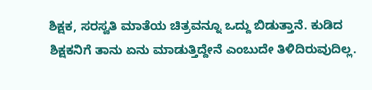ಶಿಕ್ಷಕ, ಸರಸ್ವತಿ ಮಾತೆಯ ಚಿತ್ರವನ್ನೂ ಒದ್ದು ಬಿಡುತ್ತಾನೆ. ಕುಡಿದ ಶಿಕ್ಷಕನಿಗೆ ತಾನು ಏನು ಮಾಡುತ್ತಿದ್ದೇನೆ ಎಂಬುದೇ ತಿಳಿದಿರುವುದಿಲ್ಲ.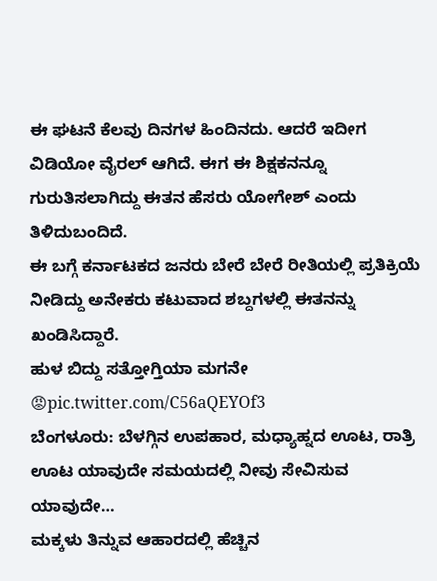ಈ ಘಟನೆ ಕೆಲವು ದಿನಗಳ ಹಿಂದಿನದು. ಆದರೆ ಇದೀಗ ವಿಡಿಯೋ ವೈರಲ್ ಆಗಿದೆ. ಈಗ ಈ ಶಿಕ್ಷಕನನ್ನೂ ಗುರುತಿಸಲಾಗಿದ್ದು ಈತನ ಹೆಸರು ಯೋಗೇಶ್ ಎಂದು ತಿಳಿದುಬಂದಿದೆ.
ಈ ಬಗ್ಗೆ ಕರ್ನಾಟಕದ ಜನರು ಬೇರೆ ಬೇರೆ ರೀತಿಯಲ್ಲಿ ಪ್ರತಿಕ್ರಿಯೆ ನೀಡಿದ್ದು ಅನೇಕರು ಕಟುವಾದ ಶಬ್ದಗಳಲ್ಲಿ ಈತನನ್ನು ಖಂಡಿಸಿದ್ದಾರೆ.
ಹುಳ ಬಿದ್ದು ಸತ್ತೋಗ್ತಿಯಾ ಮಗನೇ 😡pic.twitter.com/C56aQEYOf3
ಬೆಂಗಳೂರು: ಬೆಳಗ್ಗಿನ ಉಪಹಾರ, ಮಧ್ಯಾಹ್ನದ ಊಟ, ರಾತ್ರಿ ಊಟ ಯಾವುದೇ ಸಮಯದಲ್ಲಿ ನೀವು ಸೇವಿಸುವ ಯಾವುದೇ…
ಮಕ್ಕಳು ತಿನ್ನುವ ಆಹಾರದಲ್ಲಿ ಹೆಚ್ಚಿನ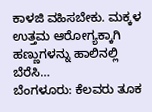ಕಾಳಜಿ ವಹಿಸಬೇಕು. ಮಕ್ಕಳ ಉತ್ತಮ ಆರೋಗ್ಯಕ್ಕಾಗಿ ಹಣ್ಣುಗಳನ್ನು ಹಾಲಿನಲ್ಲಿ ಬೆರೆಸಿ…
ಬೆಂಗಳೂರು: ಕೆಲವರು ತೂಕ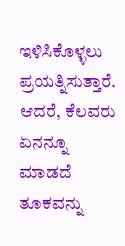ಇಳಿಸಿಕೊಳ್ಳಲು ಪ್ರಯತ್ನಿಸುತ್ತಾರೆ. ಆದರೆ, ಕೆಲವರು ಏನನ್ನೂ ಮಾಡದೆ ತೂಕವನ್ನು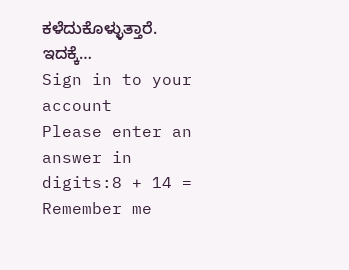ಕಳೆದುಕೊಳ್ಳುತ್ತಾರೆ. ಇದಕ್ಕೆ…
Sign in to your account
Please enter an answer in digits:8 + 14 =
Remember me